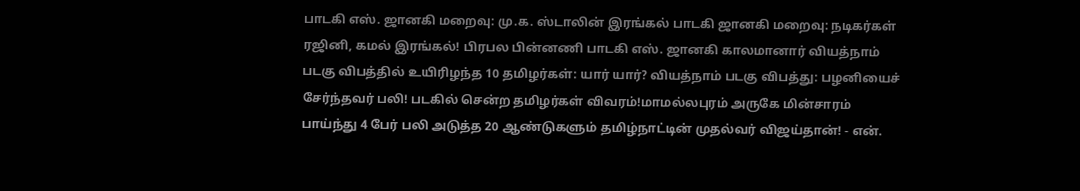பாடகி எஸ். ஜானகி மறைவு: மு.க. ஸ்டாலின் இரங்கல் பாடகி ஜானகி மறைவு: நடிகர்கள் ரஜினி, கமல் இரங்கல்! பிரபல பின்னணி பாடகி எஸ். ஜானகி காலமானார் வியத்நாம் படகு விபத்தில் உயிரிழந்த 10 தமிழர்கள்: யார் யார்? வியத்நாம் படகு விபத்து: பழனியைச் சேர்ந்தவர் பலி! படகில் சென்ற தமிழர்கள் விவரம்!மாமல்லபுரம் அருகே மின்சாரம் பாய்ந்து 4 பேர் பலி அடுத்த 20 ஆண்டுகளும் தமிழ்நாட்டின் முதல்வர் விஜய்தான்! - என்.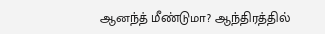ஆனந்த் மீண்டுமா? ஆந்திரத்தில்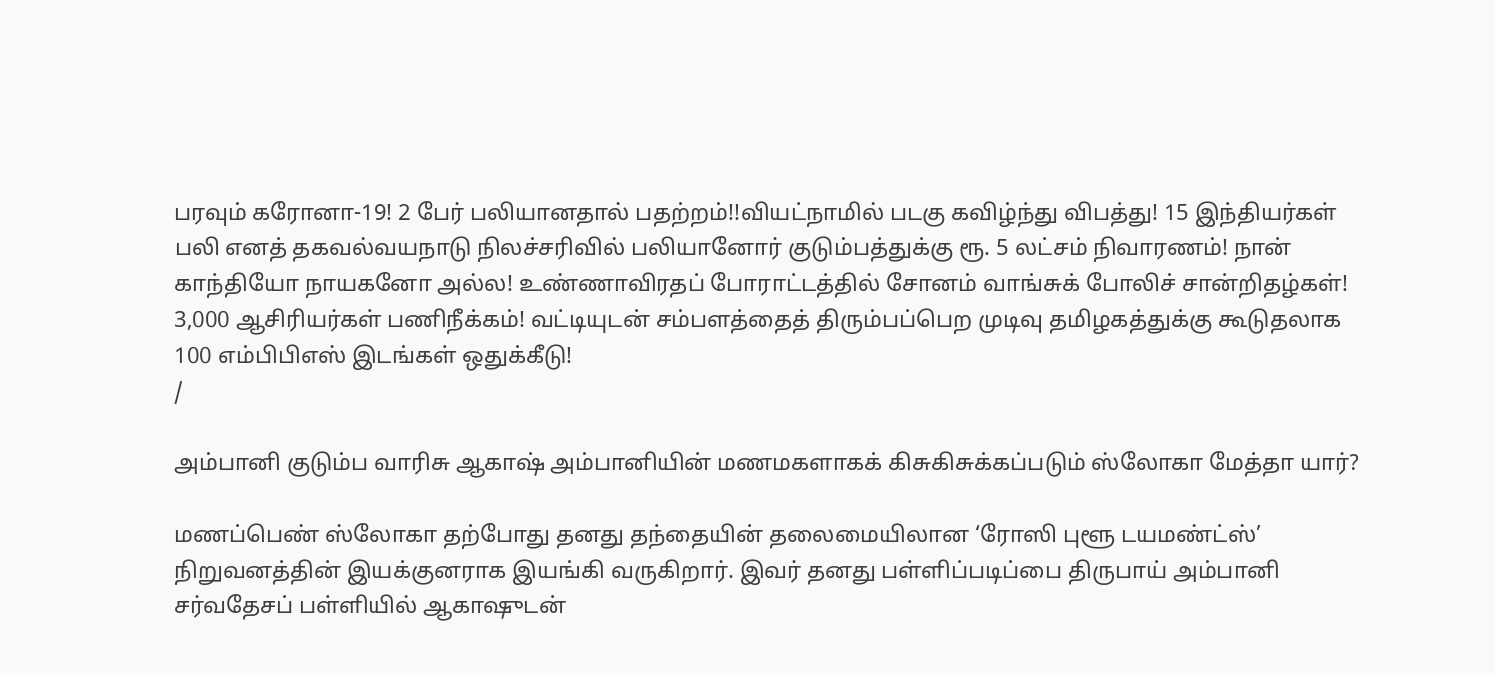பரவும் கரோனா-19! 2 பேர் பலியானதால் பதற்றம்!!வியட்நாமில் படகு கவிழ்ந்து விபத்து! 15 இந்தியர்கள் பலி எனத் தகவல்வயநாடு நிலச்சரிவில் பலியானோர் குடும்பத்துக்கு ரூ. 5 லட்சம் நிவாரணம்! நான் காந்தியோ நாயகனோ அல்ல! உண்ணாவிரதப் போராட்டத்தில் சோனம் வாங்சுக் போலிச் சான்றிதழ்கள்! 3,000 ஆசிரியர்கள் பணிநீக்கம்! வட்டியுடன் சம்பளத்தைத் திரும்பப்பெற முடிவு தமிழகத்துக்கு கூடுதலாக 100 எம்பிபிஎஸ் இடங்கள் ஒதுக்கீடு!
/

அம்பானி குடும்ப வாரிசு ஆகாஷ் அம்பானியின் மணமகளாகக் கிசுகிசுக்கப்படும் ஸ்லோகா மேத்தா யார்?

மணப்பெண் ஸ்லோகா தற்போது தனது தந்தையின் தலைமையிலான ‘ரோஸி புளூ டயமண்ட்ஸ்’ நிறுவனத்தின் இயக்குனராக இயங்கி வருகிறார். இவர் தனது பள்ளிப்படிப்பை திருபாய் அம்பானி சர்வதேசப் பள்ளியில் ஆகாஷுடன்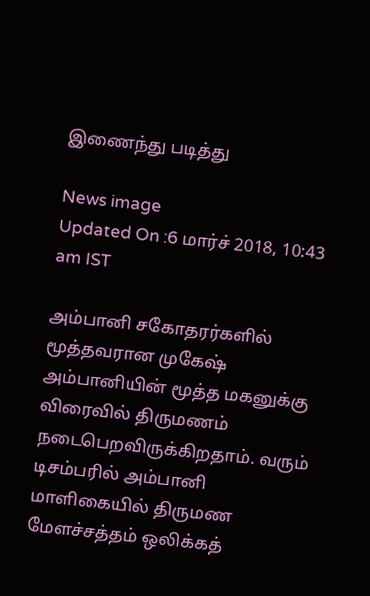இணைந்து படித்து

News image
Updated On :6 மார்ச் 2018, 10:43 am IST

அம்பானி சகோதரர்களில் மூத்தவரான முகேஷ் அம்பானியின் மூத்த மகனுக்கு விரைவில் திருமணம் நடைபெறவிருக்கிறதாம். வரும் டிசம்பரில் அம்பானி மாளிகையில் திருமண மேளச்சத்தம் ஒலிக்கத்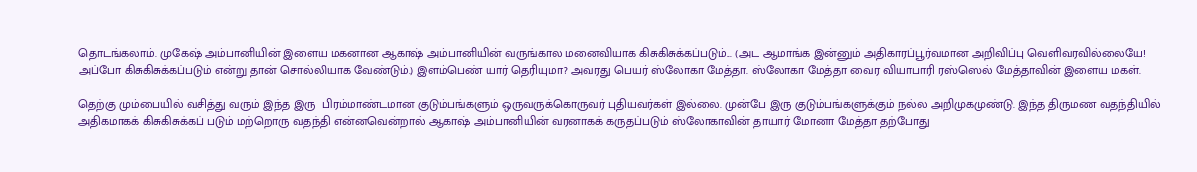தொடங்கலாம். முகேஷ் அம்பானியின் இளைய மகனான ஆகாஷ் அம்பானியின் வருங்கால மனைவியாக கிசுகிசுக்கப்படும்... (அட ஆமாங்க இன்னும் அதிகாரப்பூர்வமான அறிவிப்பு வெளிவரவில்லையே! அப்போ கிசுகிசுக்கப்படும் என்று தான் சொல்லியாக வேண்டும்.) இளம்பெண் யார் தெரியுமா? அவரது பெயர் ஸ்லோகா மேத்தா. ஸ்லோகா மேத்தா வைர வியாபாரி ரஸ்ஸெல் மேத்தாவின் இளைய மகள்.

தெற்கு மும்பையில் வசித்து வரும் இந்த இரு  பிரம்மாண்டமான குடும்பங்களும் ஒருவருக்கொருவர் புதியவர்கள் இல்லை. முன்பே இரு குடும்பங்களுக்கும் நல்ல அறிமுகமுண்டு. இந்த திருமண வதந்தியில் அதிகமாகக் கிசுகிசுக்கப் படும் மற்றொரு வதந்தி என்னவென்றால் ஆகாஷ் அம்பானியின் வரனாகக் கருதப்படும் ஸ்லோகாவின் தாயார் மோனா மேத்தா தற்போது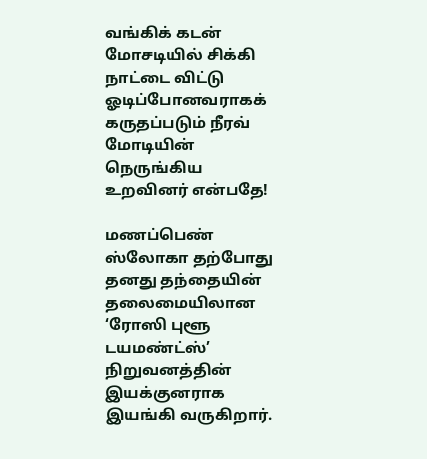வங்கிக் கடன் மோசடியில் சிக்கி நாட்டை விட்டு ஓடிப்போனவராகக் கருதப்படும் நீரவ் மோடியின் நெருங்கிய உறவினர் என்பதே!

மணப்பெண் ஸ்லோகா தற்போது தனது தந்தையின் தலைமையிலான ‘ரோஸி புளூ டயமண்ட்ஸ்’ நிறுவனத்தின் இயக்குனராக இயங்கி வருகிறார்.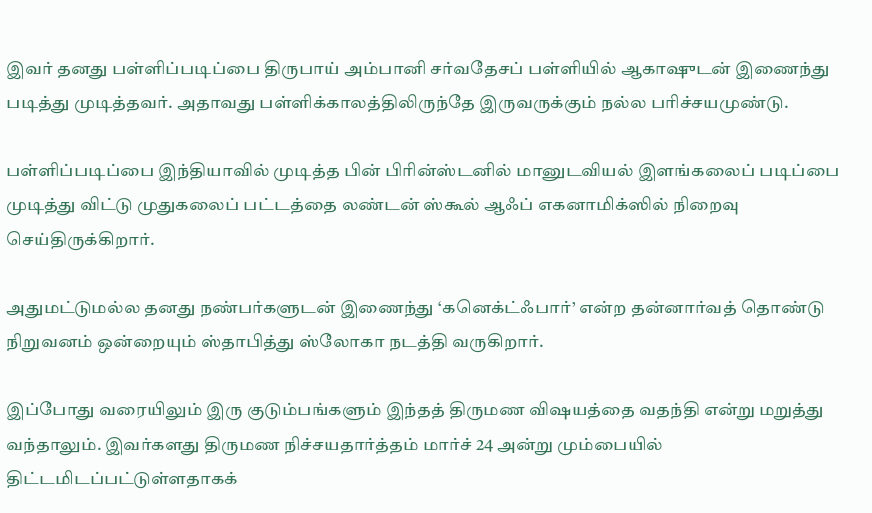இவர் தனது பள்ளிப்படிப்பை திருபாய் அம்பானி சர்வதேசப் பள்ளியில் ஆகாஷுடன் இணைந்து படித்து முடித்தவர். அதாவது பள்ளிக்காலத்திலிருந்தே இருவருக்கும் நல்ல பரிச்சயமுண்டு.

பள்ளிப்படிப்பை இந்தியாவில் முடித்த பின் பிரின்ஸ்டனில் மானுடவியல் இளங்கலைப் படிப்பை முடித்து விட்டு முதுகலைப் பட்டத்தை லண்டன் ஸ்கூல் ஆஃப் எகனாமிக்ஸில் நிறைவு செய்திருக்கிறார்.

அதுமட்டுமல்ல தனது நண்பர்களுடன் இணைந்து ‘கனெக்ட்ஃபார்’ என்ற தன்னார்வத் தொண்டு நிறுவனம் ஒன்றையும் ஸ்தாபித்து ஸ்லோகா நடத்தி வருகிறார்.

இப்போது வரையிலும் இரு குடும்பங்களும் இந்தத் திருமண விஷயத்தை வதந்தி என்று மறுத்து வந்தாலும். இவர்களது திருமண நிச்சயதார்த்தம் மார்ச் 24 அன்று மும்பையில் திட்டமிடப்பட்டுள்ளதாகக்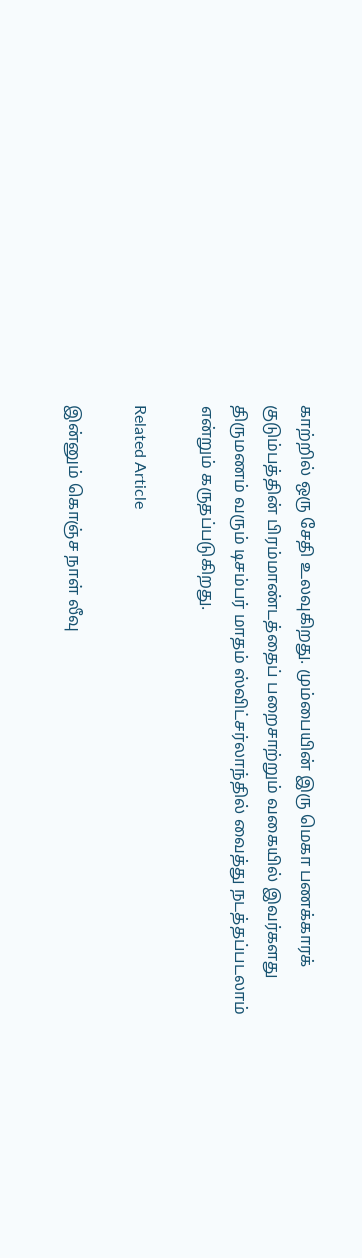காற்றில் ஒரு சேதி உலவுகிறது. மும்பையின் இரு மெகா பணக்காரக் குடும்பத்தின் பிரம்மாண்டத்தைப் பறைசாற்றும் வகையில் இவர்களது திருமணம் வரும் டிசம்பர் மாதம் ஸ்விட்சர்லாந்தில் வைத்து நடத்தப்படலாம் என்றும் கருதப்படுகிறது.

Related Article

இன்னும் கொஞ்ச நாள் லீவு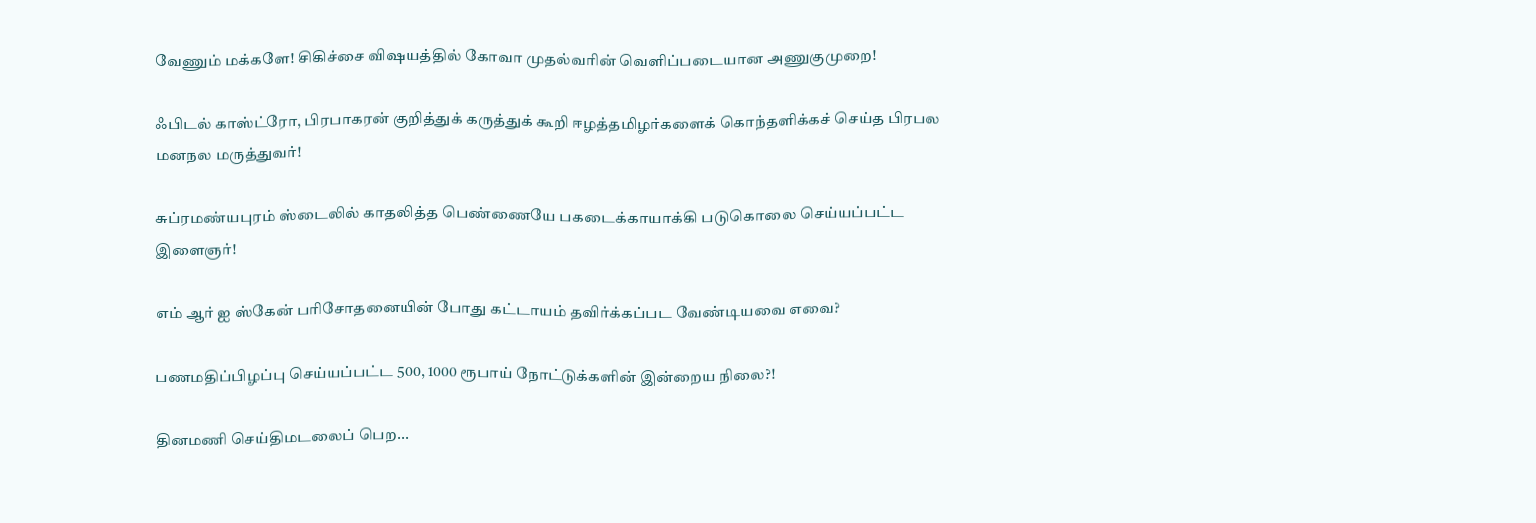வேணும் மக்களே! சிகிச்சை விஷயத்தில் கோவா முதல்வரின் வெளிப்படையான அணுகுமுறை!

ஃபிடல் காஸ்ட்ரோ, பிரபாகரன் குறித்துக் கருத்துக் கூறி ஈழத்தமிழர்களைக் கொந்தளிக்கச் செய்த பிரபல மனநல மருத்துவர்!

சுப்ரமண்யபுரம் ஸ்டைலில் காதலித்த பெண்ணையே பகடைக்காயாக்கி படுகொலை செய்யப்பட்ட இளைஞர்!

எம் ஆர் ஐ ஸ்கேன் பரிசோதனையின் போது கட்டாயம் தவிர்க்கப்பட வேண்டியவை எவை?

பணமதிப்பிழப்பு செய்யப்பட்ட 500, 1000 ரூபாய் நோட்டுக்களின் இன்றைய நிலை?!

தினமணி செய்திமடலைப் பெற...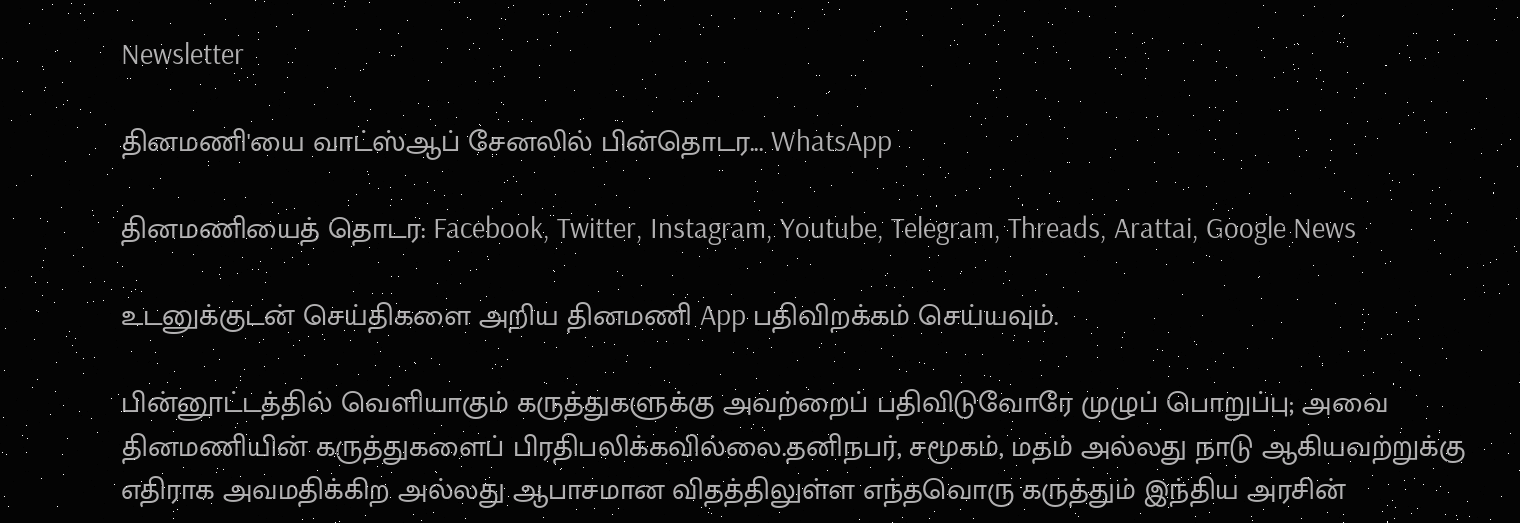Newsletter

தினமணி'யை வாட்ஸ்ஆப் சேனலில் பின்தொடர... WhatsApp

தினமணியைத் தொடர: Facebook, Twitter, Instagram, Youtube, Telegram, Threads, Arattai, Google News

உடனுக்குடன் செய்திகளை அறிய தினமணி App பதிவிறக்கம் செய்யவும்.

பின்னூட்டத்தில் வெளியாகும் கருத்துகளுக்கு அவற்றைப் பதிவிடுவோரே முழுப் பொறுப்பு; அவை தினமணியின் கருத்துகளைப் பிரதிபலிக்கவில்லை.தனிநபர், சமூகம், மதம் அல்லது நாடு ஆகியவற்றுக்கு எதிராக அவமதிக்கிற அல்லது ஆபாசமான விதத்திலுள்ள எந்தவொரு கருத்தும் இந்திய அரசின்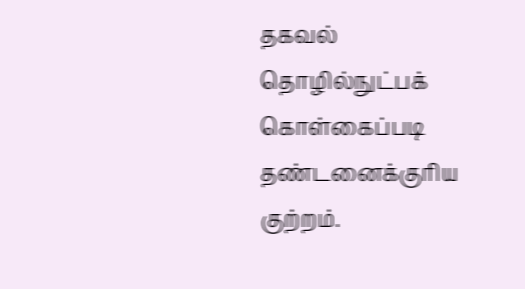தகவல் தொழில்நுட்பக் கொள்கைப்படி தண்டனைக்குரிய குற்றம்.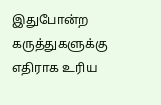இதுபோன்ற கருத்துகளுக்கு எதிராக உரிய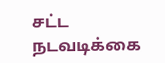சட்ட நடவடிக்கை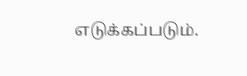எடுக்கப்படும்.